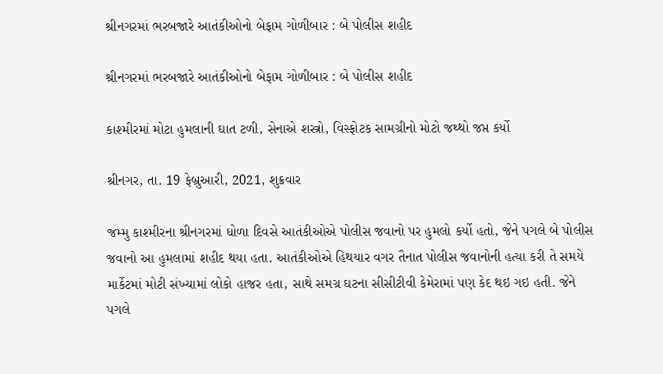શ્રીનગરમાં ભરબજારે આતંકીઓનો બેફામ ગોળીબાર : બે પોલીસ શહીદ

શ્રીનગરમાં ભરબજારે આતંકીઓનો બેફામ ગોળીબાર : બે પોલીસ શહીદ

કાશ્મીરમાં મોટા હુમલાની ઘાત ટળી, સેનાએ શસ્ત્રો, વિસ્ફોટક સામગ્રીનો મોટો જથ્થો જપ્ત કર્યો

શ્રીનગર, તા. 19 ફેબ્રુઆરી, 2021, શુક્રવાર

જમ્મુ કાશ્મીરના શ્રીનગરમાં ધોળા દિવસે આતંકીઓએ પોલીસ જવાનો પર હુમલો કર્યો હતો, જેને પગલે બે પોલીસ જવાનો આ હુમલામાં શહીદ થયા હતા. આતંકીઓએ હિથયાર વગર તૈનાત પોલીસ જવાનોની હત્યા કરી તે સમયે માર્કેટમાં મોટી સંખ્યામાં લોકો હાજર હતા, સાથે સમગ્ર ઘટના સીસીટીવી કેમેરામાં પણ કેદ થઇ ગઇ હતી. જેને પગલે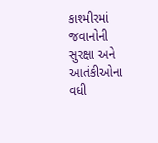કાશ્મીરમાં જવાનોની સુરક્ષા અને આતંકીઓના વધી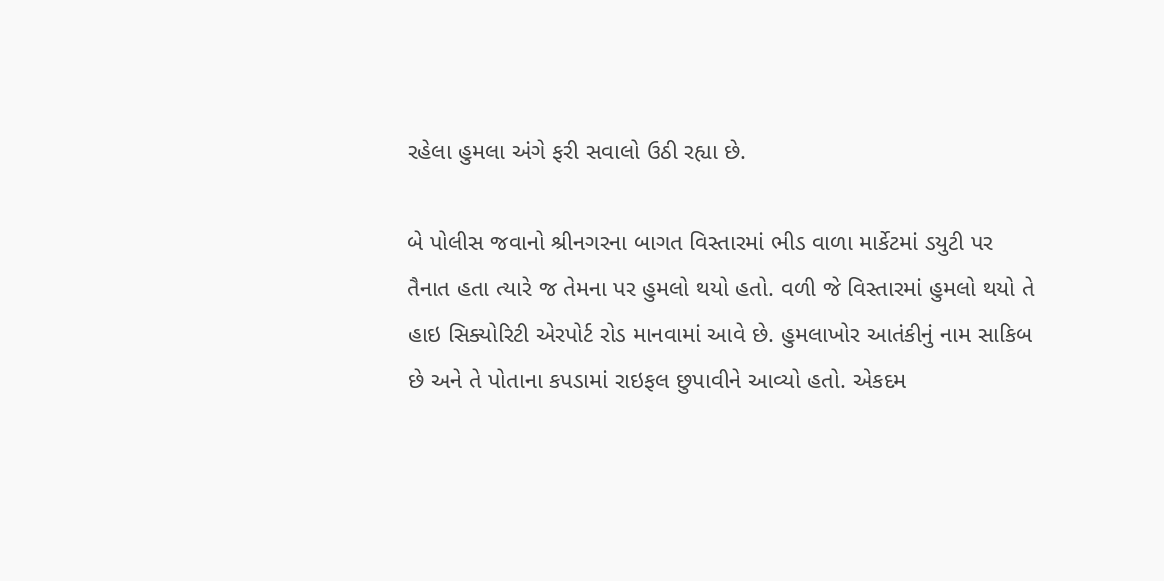રહેલા હુમલા અંગે ફરી સવાલો ઉઠી રહ્યા છે.

બે પોલીસ જવાનો શ્રીનગરના બાગત વિસ્તારમાં ભીડ વાળા માર્કેટમાં ડયુટી પર તૈનાત હતા ત્યારે જ તેમના પર હુમલો થયો હતો. વળી જે વિસ્તારમાં હુમલો થયો તે હાઇ સિક્યોરિટી એરપોર્ટ રોડ માનવામાં આવે છે. હુમલાખોર આતંકીનું નામ સાકિબ છે અને તે પોતાના કપડામાં રાઇફલ છુપાવીને આવ્યો હતો. એકદમ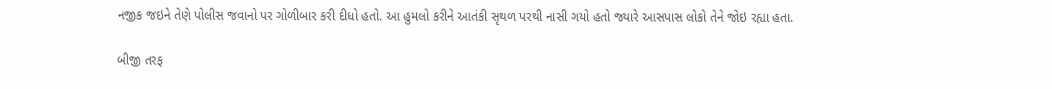નજીક જઇને તેણે પોલીસ જવાનો પર ગોળીબાર કરી દીધો હતો. આ હુમલો કરીને આતંકી સૃથળ પરથી નાસી ગયો હતો જ્યારે આસપાસ લોકો તેને જોઇ રહ્યા હતા.

બીજી તરફ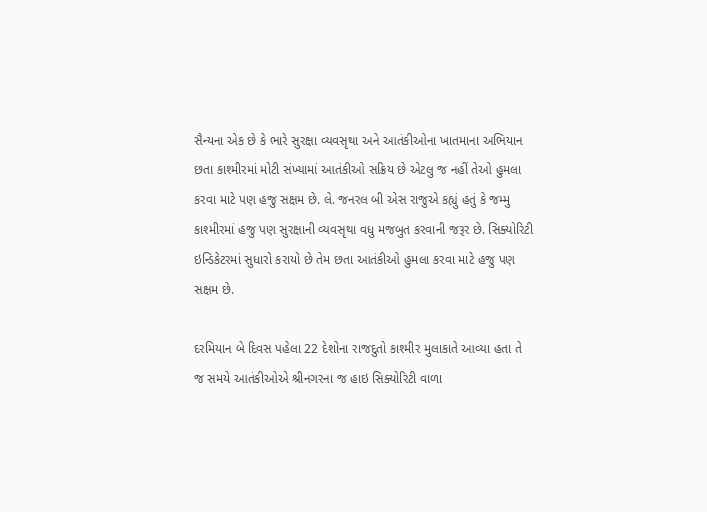સૈન્યના એક છે કે ભારે સુરક્ષા વ્યવસૃથા અને આતંકીઓના ખાતમાના અભિયાન છતા કાશ્મીરમાં મોટી સંખ્યામાં આતંકીઓ સક્રિય છે એટલુ જ નહીં તેઓ હુમલા કરવા માટે પણ હજુ સક્ષમ છે. લે. જનરલ બી એસ રાજુએ કહ્યું હતું કે જમ્મુ કાશ્મીરમાં હજુ પણ સુરક્ષાની વ્યવસૃથા વધુ મજબુત કરવાની જરૂર છે. સિક્યોરિટી ઇન્ડિકેટરમાં સુધારો કરાયો છે તેમ છતા આતંકીઓ હુમલા કરવા માટે હજુ પણ સક્ષમ છે.

દરમિયાન બે દિવસ પહેલા 22 દેશોના રાજદુતો કાશ્મીર મુલાકાતે આવ્યા હતા તે જ સમયે આતંકીઓએ શ્રીનગરના જ હાઇ સિક્યોરિટી વાળા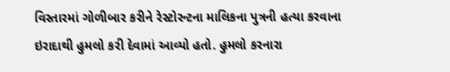વિસ્તારમાં ગોળીબાર કરીને રેસ્ટોરન્ટના માલિકના પુત્રની હત્યા કરવાના ઇરાદાથી હુમલો કરી દેવામાં આવ્યો હતો. હુમલો કરનારા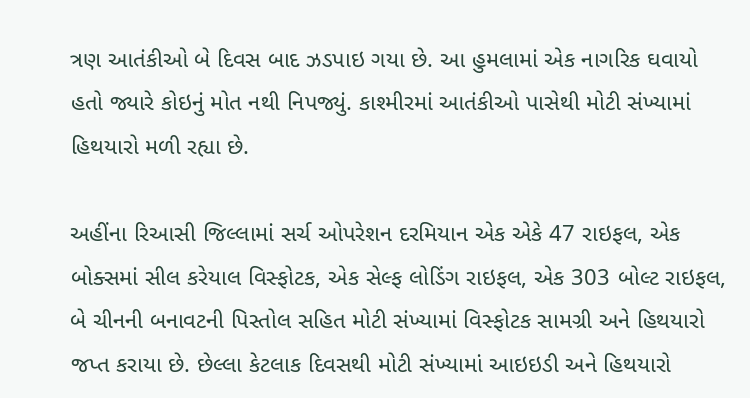ત્રણ આતંકીઓ બે દિવસ બાદ ઝડપાઇ ગયા છે. આ હુમલામાં એક નાગરિક ઘવાયો હતો જ્યારે કોઇનું મોત નથી નિપજ્યું. કાશ્મીરમાં આતંકીઓ પાસેથી મોટી સંખ્યામાં હિથયારો મળી રહ્યા છે.

અહીંના રિઆસી જિલ્લામાં સર્ચ ઓપરેશન દરમિયાન એક એકે 47 રાઇફલ, એક બોક્સમાં સીલ કરેયાલ વિસ્ફોટક, એક સેલ્ફ લોડિંગ રાઇફલ, એક 303 બોલ્ટ રાઇફલ, બે ચીનની બનાવટની પિસ્તોલ સહિત મોટી સંખ્યામાં વિસ્ફોટક સામગ્રી અને હિથયારો જપ્ત કરાયા છે. છેલ્લા કેટલાક દિવસથી મોટી સંખ્યામાં આઇઇડી અને હિથયારો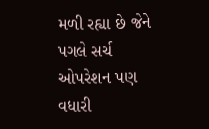મળી રહ્યા છે જેને પગલે સર્ચ ઓપરેશન પણ વધારી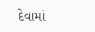દેવામાં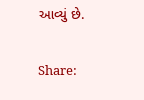આવ્યું છે.

Share: